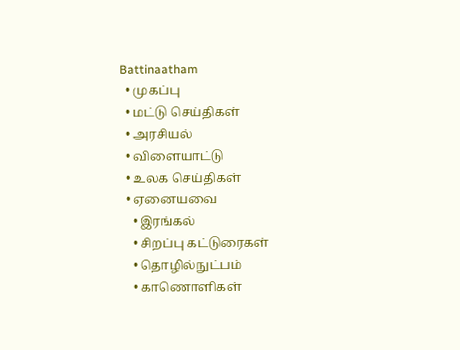Battinaatham
  • முகப்பு
  • மட்டு செய்திகள்
  • அரசியல்
  • விளையாட்டு
  • உலக செய்திகள்
  • ஏனையவை
    • இரங்கல்
    • சிறப்பு கட்டுரைகள்
    • தொழில்நுட்பம்
    • காணொளிகள்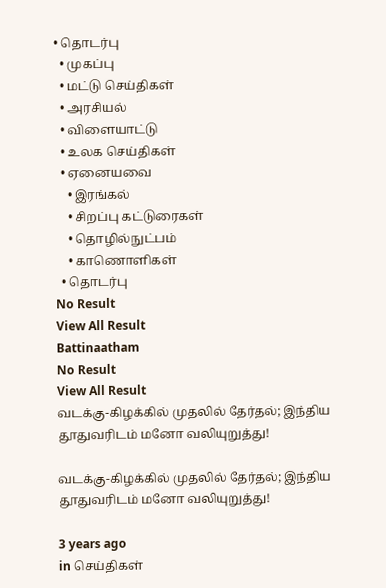• தொடர்பு
  • முகப்பு
  • மட்டு செய்திகள்
  • அரசியல்
  • விளையாட்டு
  • உலக செய்திகள்
  • ஏனையவை
    • இரங்கல்
    • சிறப்பு கட்டுரைகள்
    • தொழில்நுட்பம்
    • காணொளிகள்
  • தொடர்பு
No Result
View All Result
Battinaatham
No Result
View All Result
வடக்கு-கிழக்கில் முதலில் தேர்தல்; இந்திய தூதுவரிடம் மனோ வலியுறுத்து!

வடக்கு-கிழக்கில் முதலில் தேர்தல்; இந்திய தூதுவரிடம் மனோ வலியுறுத்து!

3 years ago
in செய்திகள்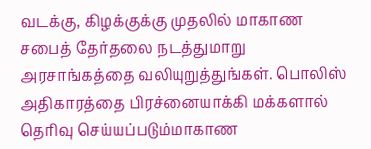வடக்கு, கிழக்குக்கு முதலில் மாகாண சபைத் தேர்தலை நடத்துமாறு அரசாங்கத்தை வலியுறுத்துங்கள். பொலிஸ் அதிகாரத்தை பிரச்னையாக்கி மக்களால் தெரிவு செய்யப்படும்மாகாண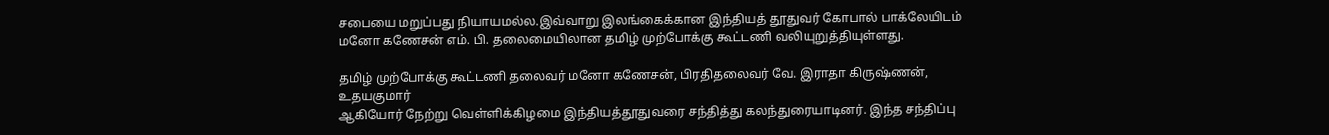சபையை மறுப்பது நியாயமல்ல.இவ்வாறு இலங்கைக்கான இந்தியத் தூதுவர் கோபால் பாக்லேயிடம் மனோ கணேசன் எம். பி. தலைமையிலான தமிழ் முற்போக்கு கூட்டணி வலியுறுத்தியுள்ளது.

தமிழ் முற்போக்கு கூட்டணி தலைவர் மனோ கணேசன், பிரதிதலைவர் வே. இராதா கிருஷ்ணன், உதயகுமார்
ஆகியோர் நேற்று வெள்ளிக்கிழமை இந்தியத்தூதுவரை சந்தித்து கலந்துரையாடினர். இந்த சந்திப்பு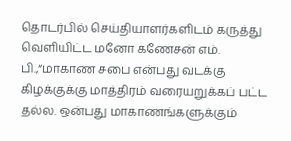தொடர்பில் செய்தியாளர்களிடம் கருத்து வெளியிட்ட மனோ கணேசன் எம். பி.,“மாகாண சபை என்பது வடக்கு கிழக்குக்கு மாத்திரம் வரையறுக்கப் பட்ட தல்ல. ஒன்பது மாகாணங்களுக்கும்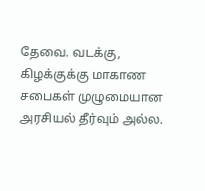தேவை. வடக்கு, கிழக்குக்கு மாகாண சபைகள் முழுமையான அரசியல் தீர்வும் அல்ல.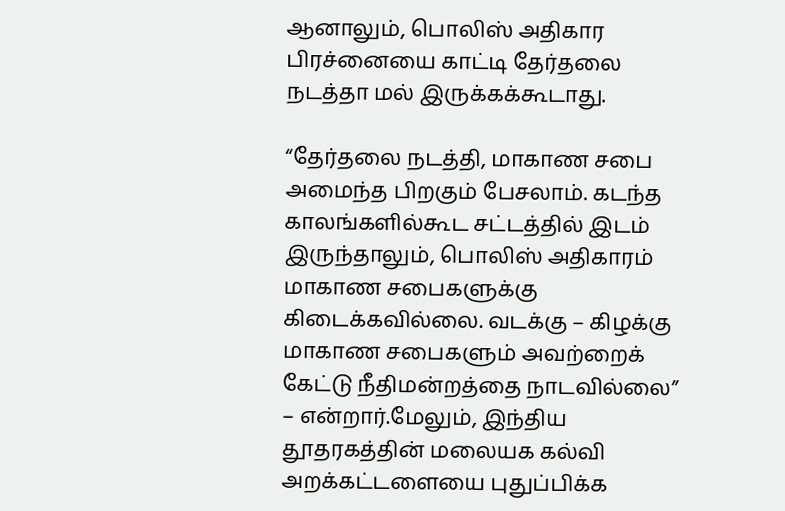ஆனாலும், பொலிஸ் அதிகார
பிரச்னையை காட்டி தேர்தலை நடத்தா மல் இருக்கக்கூடாது.

“தேர்தலை நடத்தி, மாகாண சபை அமைந்த பிறகும் பேசலாம். கடந்த காலங்களில்கூட சட்டத்தில் இடம்
இருந்தாலும், பொலிஸ் அதிகாரம் மாகாண சபைகளுக்கு கிடைக்கவில்லை. வடக்கு – கிழக்கு மாகாண சபைகளும் அவற்றைக் கேட்டு நீதிமன்றத்தை நாடவில்லை” – என்றார்.மேலும், இந்திய தூதரகத்தின் மலையக கல்வி அறக்கட்டளையை புதுப்பிக்க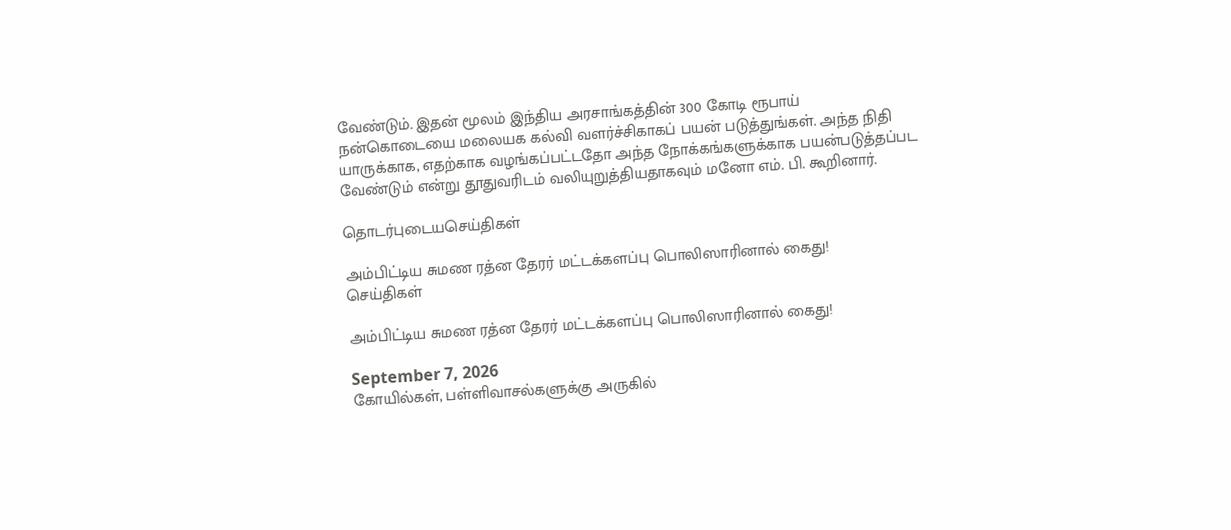வேண்டும். இதன் மூலம் இந்திய அரசாங்கத்தின் 300 கோடி ரூபாய் நன்கொடையை மலையக கல்வி வளர்ச்சிகாகப் பயன் படுத்துங்கள். அந்த நிதி யாருக்காக, எதற்காக வழங்கப்பட்டதோ அந்த நோக்கங்களுக்காக பயன்படுத்தப்பட வேண்டும் என்று தூதுவரிடம் வலியுறுத்தியதாகவும் மனோ எம். பி. கூறினார்.

தொடர்புடையசெய்திகள்

அம்பிட்டிய சுமண ரத்ன தேரர் மட்டக்களப்பு பொலிஸாரினால் கைது!
செய்திகள்

அம்பிட்டிய சுமண ரத்ன தேரர் மட்டக்களப்பு பொலிஸாரினால் கைது!

September 7, 2026
கோயில்கள், பள்ளிவாசல்களுக்கு அருகில்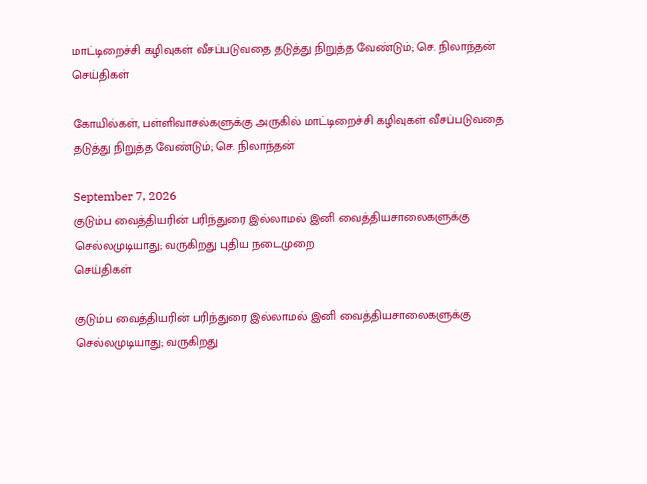மாட்டிறைச்சி கழிவுகள் வீசப்படுவதை தடுத்து நிறுத்த வேண்டும்; செ. நிலாந்தன்
செய்திகள்

கோயில்கள், பள்ளிவாசல்களுக்கு அருகில் மாட்டிறைச்சி கழிவுகள் வீசப்படுவதை தடுத்து நிறுத்த வேண்டும்; செ. நிலாந்தன்

September 7, 2026
குடும்ப வைத்தியரின் பரிந்துரை இல்லாமல் இனி வைத்தியசாலைகளுக்கு செல்லமுடியாது; வருகிறது புதிய நடைமுறை
செய்திகள்

குடும்ப வைத்தியரின் பரிந்துரை இல்லாமல் இனி வைத்தியசாலைகளுக்கு செல்லமுடியாது; வருகிறது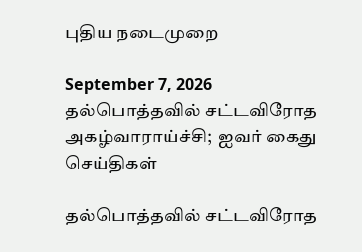புதிய நடைமுறை

September 7, 2026
தல்பொத்தவில் சட்டவிரோத அகழ்வாராய்ச்சி;  ஐவர் கைது
செய்திகள்

தல்பொத்தவில் சட்டவிரோத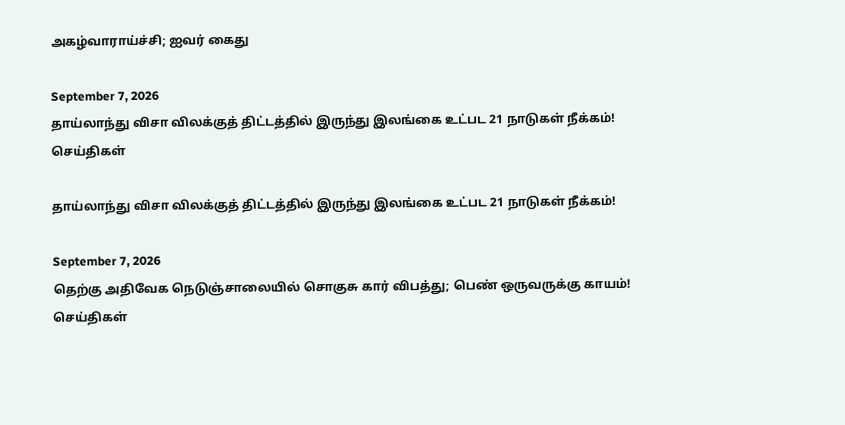அகழ்வாராய்ச்சி; ஐவர் கைது

September 7, 2026
தாய்லாந்து விசா விலக்குத் திட்டத்தில் இருந்து இலங்கை உட்பட 21 நாடுகள் நீக்கம்!
செய்திகள்

தாய்லாந்து விசா விலக்குத் திட்டத்தில் இருந்து இலங்கை உட்பட 21 நாடுகள் நீக்கம்!

September 7, 2026
தெற்கு அதிவேக நெடுஞ்சாலையில் சொகுசு கார் விபத்து; பெண் ஒருவருக்கு காயம்!
செய்திகள்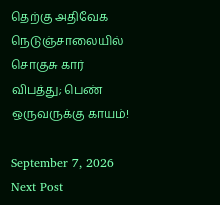தெற்கு அதிவேக நெடுஞ்சாலையில் சொகுசு கார் விபத்து; பெண் ஒருவருக்கு காயம்!

September 7, 2026
Next Post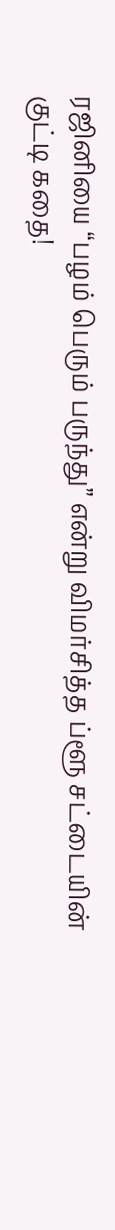ரஜினியை “பழம் பெரும் பருந்து” என்று விமர்சித்த ப்ளூ சட்டையின் குட்டி கதை!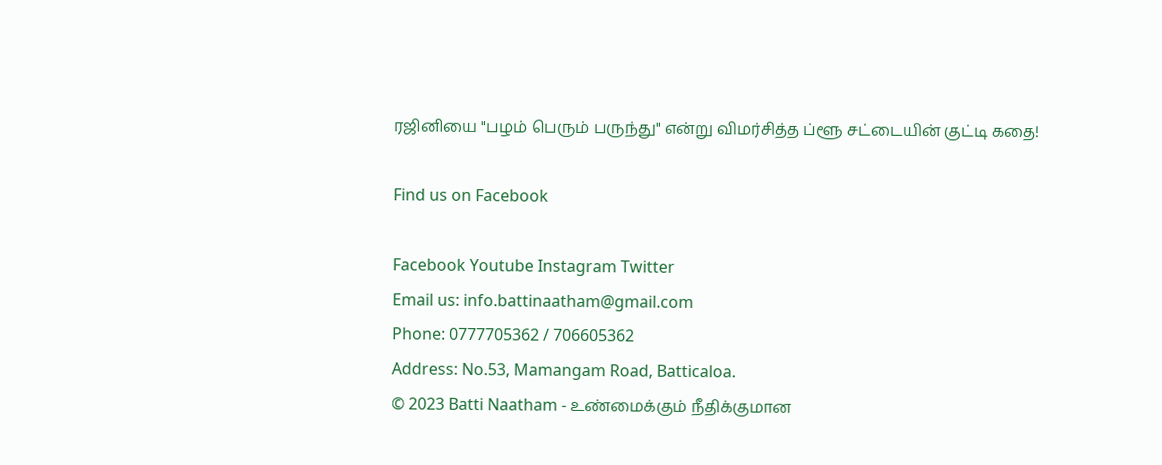ரஜினியை "பழம் பெரும் பருந்து" என்று விமர்சித்த ப்ளூ சட்டையின் குட்டி கதை!

Find us on Facebook

Facebook Youtube Instagram Twitter
Email us: info.battinaatham@gmail.com
Phone: 0777705362 / 706605362
Address: No.53, Mamangam Road, Batticaloa.
© 2023 Batti Naatham - உண்மைக்கும் நீதிக்குமான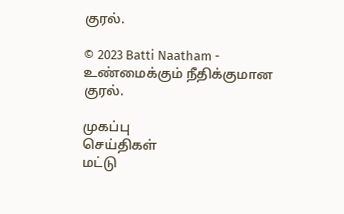குரல்.

© 2023 Batti Naatham - உண்மைக்கும் நீதிக்குமான குரல்.

முகப்பு
செய்திகள்
மட்டு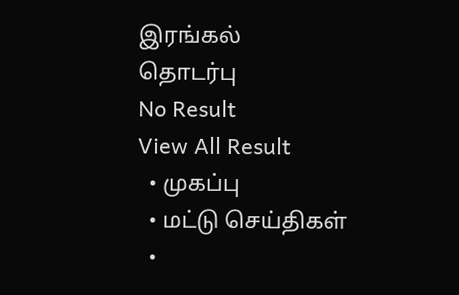இரங்கல்
தொடர்பு
No Result
View All Result
  • முகப்பு
  • மட்டு செய்திகள்
  •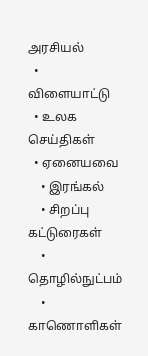அரசியல்
  • விளையாட்டு
  • உலக செய்திகள்
  • ஏனையவை
    • இரங்கல்
    • சிறப்பு கட்டுரைகள்
    • தொழில்நுட்பம்
    • காணொளிகள்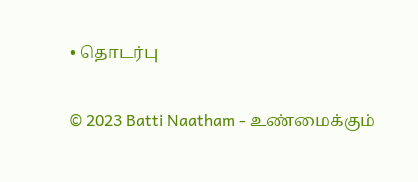• தொடர்பு

© 2023 Batti Naatham - உண்மைக்கும்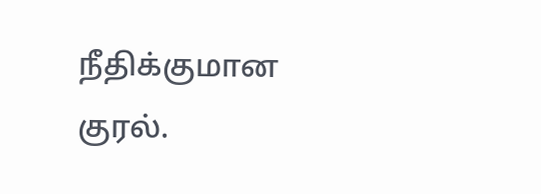நீதிக்குமான குரல்.